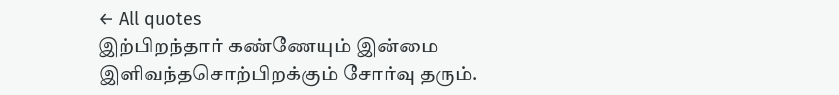← All quotes
இற்பிறந்தார் கண்ணேயும் இன்மை இளிவந்தசொற்பிறக்கும் சோர்வு தரும்.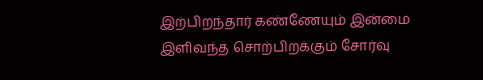இற்பிறந்தார் கண்ணேயும் இன்மை இளிவந்த சொற்பிறக்கும் சோர்வு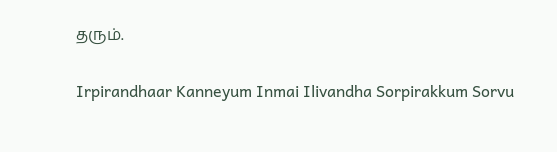தரும்.

Irpirandhaar Kanneyum Inmai Ilivandha Sorpirakkum Sorvu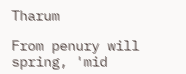Tharum

From penury will spring, 'mid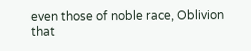even those of noble race, Oblivion that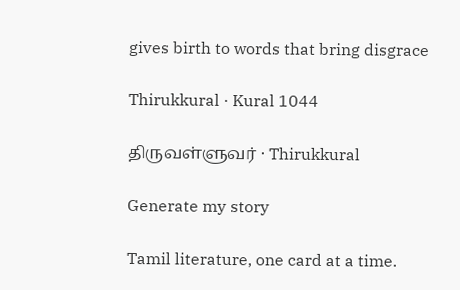gives birth to words that bring disgrace

Thirukkural · Kural 1044

திருவள்ளுவர் · Thirukkural

Generate my story

Tamil literature, one card at a time.